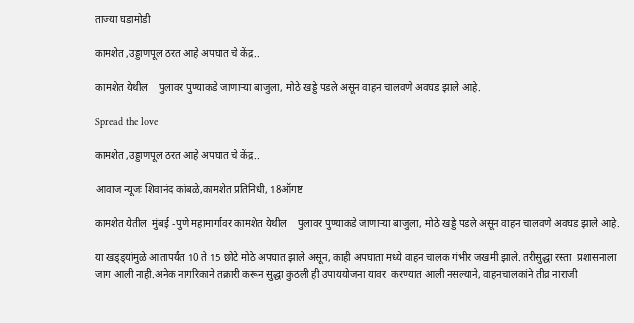ताज्या घडामोडी

कामशेत ,उड्डाणपूल ठरत आहे अपघात चे केंद्र..

कामशेत येथील    पुलावर पुण्याकडे जाणाऱ्या बाजुला, मोठे खड्डे पडले असून वाहन चालवणे अवघड झाले आहे.

Spread the love

कामशेत ,उड्डाणपूल ठरत आहे अपघात चे केंद्र..

आवाज न्यूजः शिवानंद कांबळे,कामशेत प्रतिनिधी, 18ऑगष्ट

कामशेत येतील  मुंबई -पुणे महामार्गावर कामशेत येथील    पुलावर पुण्याकडे जाणाऱ्या बाजुला, मोठे खड्डे पडले असून वाहन चालवणे अवघड झाले आहे.

या खड्ड्यांमुळे आतापर्यंत 10 ते 15 छोटे मोठे अपघात झाले असून, काही अपघाता मध्ये वाहन चालक गंभीर जखमी झाले. तरीसुद्धा रस्ता  प्रशासनाला जाग आली नाही.अनेक नागरिकाने तक्रारी करून सुद्धा कुठली ही उपाययोजना यावर  करण्यात आली नसल्याने, वाहनचालकांने तीव्र नाराजी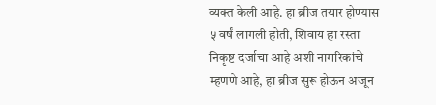व्यक्त केली आहे. हा ब्रीज तयार होण्यास ५ वर्षं लागली होती, शिवाय हा रस्ता निकृष्ट दर्जाचा आहे अशी नागरिकांचे म्हणणे आहे, हा ब्रीज सुरू होऊन अजून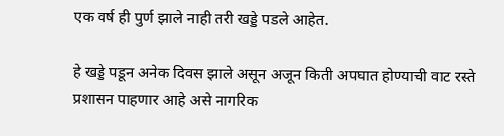एक वर्ष ही पुर्ण झाले नाही तरी खड्डे पडले आहेत.

हे खड्डे पडून अनेक दिवस झाले असून अजून किती अपघात होण्याची वाट रस्ते प्रशासन पाहणार आहे असे नागरिक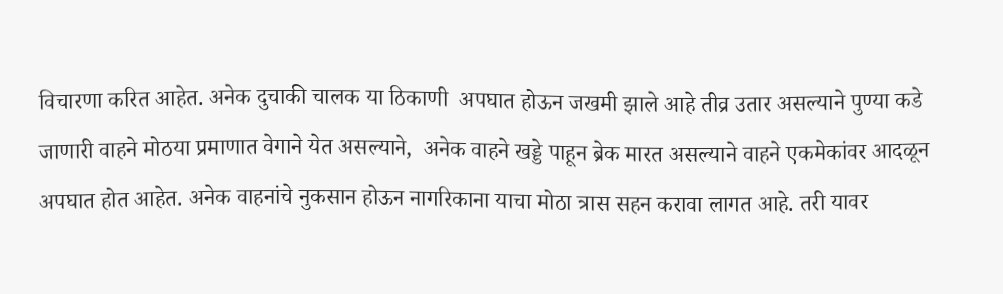विचारणा करित आहेत. अनेक दुचाकी चालक या ठिकाणी  अपघात होऊन जखमी झाले आहे तीव्र उतार असल्याने पुण्या कडे जाणारी वाहने मोठया प्रमाणात वेगाने येत असल्याने,  अनेक वाहने खड्डे पाहून ब्रेक मारत असल्याने वाहने एकमेकांवर आदळून अपघात होत आहेत. अनेक वाहनांचे नुकसान होऊन नागरिकाना याचा मोठा त्रास सहन करावा लागत आहे. तरी यावर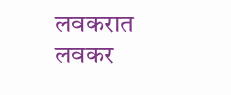लवकरात लवकर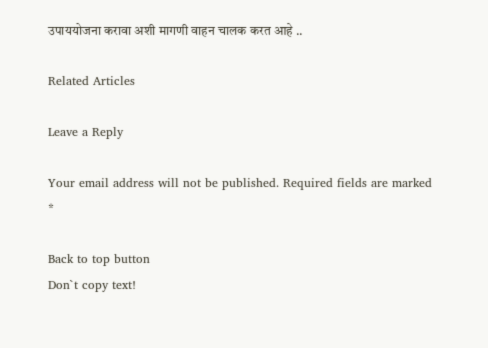उपाययोजना करावा अशी मागणी वाहन चालक करत आहे ..

Related Articles

Leave a Reply

Your email address will not be published. Required fields are marked *

Back to top button
Don`t copy text!